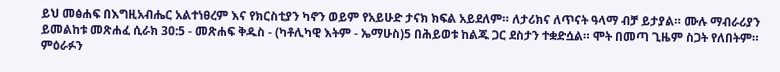ይህ መፅሐፍ በእግዚአብሔር አልተነፀረም እና የክርስቲያን ካኖን ወይም የአይሁድ ታናክ ክፍል አይደለም። ለታሪክና ለጥናት ዓላማ ብቻ ይታያል። ሙሉ ማብራሪያን ይመልከቱ መጽሐፈ ሲራክ 30:5 - መጽሐፍ ቅዱስ - (ካቶሊካዊ እትም - ኤማሁስ)5 በሕይወቱ ከልጁ ጋር ደስታን ተቋድሷል። ሞት በመጣ ጊዜም ስጋት የለበትም። ምዕራፉን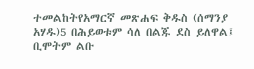ተመልከትየአማርኛ መጽሐፍ ቅዱስ (ሰማንያ አሃዱ)5 በሕይወቱም ሳለ በልጁ ደስ ይለዋል፤ ቢሞትም ልቡ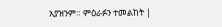አያዝንም። ምዕራፉን ተመልከት |